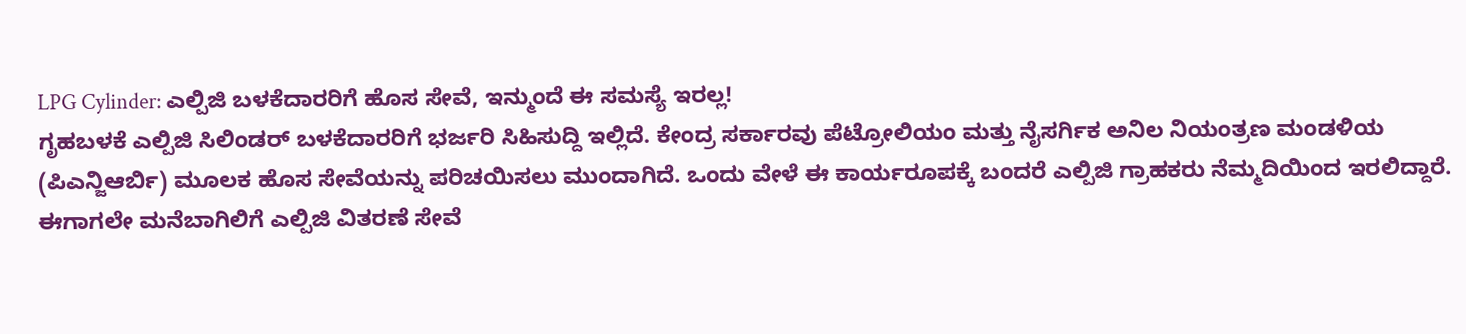LPG Cylinder: ಎಲ್ಪಿಜಿ ಬಳಕೆದಾರರಿಗೆ ಹೊಸ ಸೇವೆ, ಇನ್ಮುಂದೆ ಈ ಸಮಸ್ಯೆ ಇರಲ್ಲ!
ಗೃಹಬಳಕೆ ಎಲ್ಪಿಜಿ ಸಿಲಿಂಡರ್ ಬಳಕೆದಾರರಿಗೆ ಭರ್ಜರಿ ಸಿಹಿಸುದ್ದಿ ಇಲ್ಲಿದೆ. ಕೇಂದ್ರ ಸರ್ಕಾರವು ಪೆಟ್ರೋಲಿಯಂ ಮತ್ತು ನೈಸರ್ಗಿಕ ಅನಿಲ ನಿಯಂತ್ರಣ ಮಂಡಳಿಯ (ಪಿಎನ್ಜಿಆರ್ಬಿ) ಮೂಲಕ ಹೊಸ ಸೇವೆಯನ್ನು ಪರಿಚಯಿಸಲು ಮುಂದಾಗಿದೆ. ಒಂದು ವೇಳೆ ಈ ಕಾರ್ಯರೂಪಕ್ಕೆ ಬಂದರೆ ಎಲ್ಪಿಜಿ ಗ್ರಾಹಕರು ನೆಮ್ಮದಿಯಿಂದ ಇರಲಿದ್ದಾರೆ. ಈಗಾಗಲೇ ಮನೆಬಾಗಿಲಿಗೆ ಎಲ್ಪಿಜಿ ವಿತರಣೆ ಸೇವೆ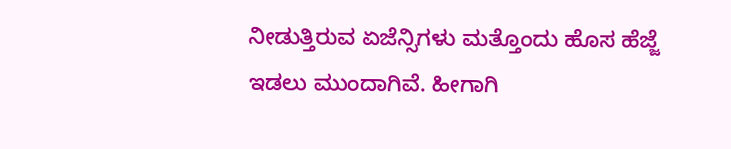ನೀಡುತ್ತಿರುವ ಏಜೆನ್ಸಿಗಳು ಮತ್ತೊಂದು ಹೊಸ ಹೆಜ್ಜೆ ಇಡಲು ಮುಂದಾಗಿವೆ. ಹೀಗಾಗಿ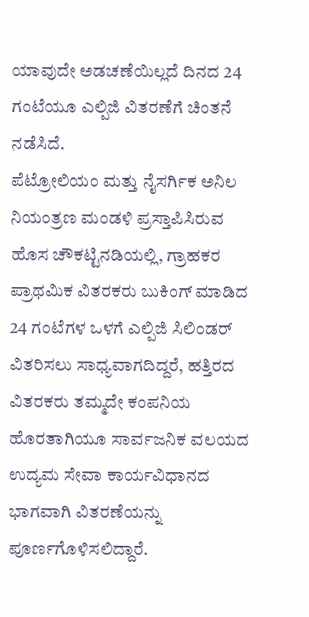ಯಾವುದೇ ಅಡಚಣೆಯಿಲ್ಲದೆ ದಿನದ 24 ಗಂಟೆಯೂ ಎಲ್ಪಿಜಿ ವಿತರಣೆಗೆ ಚಿಂತನೆ ನಡೆಸಿದೆ.
ಪೆಟ್ರೋಲಿಯಂ ಮತ್ತು ನೈಸರ್ಗಿಕ ಅನಿಲ ನಿಯಂತ್ರಣ ಮಂಡಳಿ ಪ್ರಸ್ತಾಪಿಸಿರುವ ಹೊಸ ಚೌಕಟ್ಟಿನಡಿಯಲ್ಲಿ, ಗ್ರಾಹಕರ ಪ್ರಾಥಮಿಕ ವಿತರಕರು ಬುಕಿಂಗ್ ಮಾಡಿದ 24 ಗಂಟೆಗಳ ಒಳಗೆ ಎಲ್ಪಿಜಿ ಸಿಲಿಂಡರ್ ವಿತರಿಸಲು ಸಾಧ್ಯವಾಗದಿದ್ದರೆ, ಹತ್ತಿರದ ವಿತರಕರು ತಮ್ಮದೇ ಕಂಪನಿಯ ಹೊರತಾಗಿಯೂ ಸಾರ್ವಜನಿಕ ವಲಯದ ಉದ್ಯಮ ಸೇವಾ ಕಾರ್ಯವಿಧಾನದ ಭಾಗವಾಗಿ ವಿತರಣೆಯನ್ನು ಪೂರ್ಣಗೊಳಿಸಲಿದ್ದಾರೆ.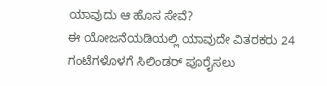ಯಾವುದು ಆ ಹೊಸ ಸೇವೆ?
ಈ ಯೋಜನೆಯಡಿಯಲ್ಲಿ ಯಾವುದೇ ವಿತರಕರು 24 ಗಂಟೆಗಳೊಳಗೆ ಸಿಲಿಂಡರ್ ಪೂರೈಸಲು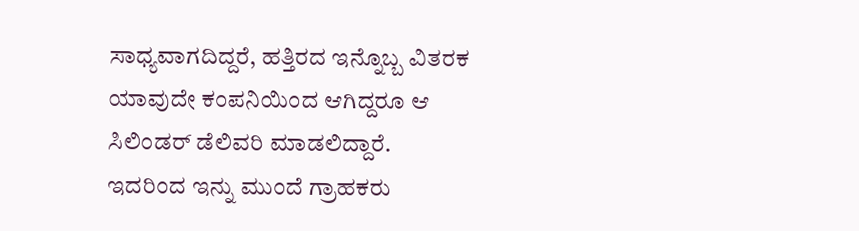ಸಾಧ್ಯವಾಗದಿದ್ದರೆ, ಹತ್ತಿರದ ಇನ್ನೊಬ್ಬ ವಿತರಕ ಯಾವುದೇ ಕಂಪನಿಯಿಂದ ಆಗಿದ್ದರೂ ಆ ಸಿಲಿಂಡರ್ ಡೆಲಿವರಿ ಮಾಡಲಿದ್ದಾರೆ. ಇದರಿಂದ ಇನ್ನು ಮುಂದೆ ಗ್ರಾಹಕರು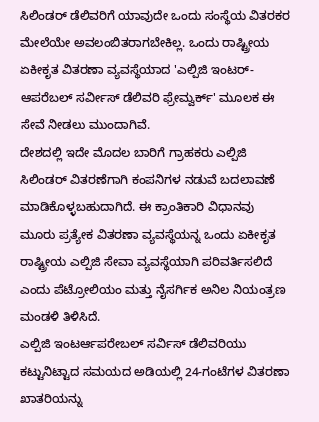ಸಿಲಿಂಡರ್ ಡೆಲಿವರಿಗೆ ಯಾವುದೇ ಒಂದು ಸಂಸ್ಥೆಯ ವಿತರಕರ ಮೇಲೆಯೇ ಅವಲಂಬಿತರಾಗಬೇಕಿಲ್ಲ. ಒಂದು ರಾಷ್ಟ್ರೀಯ ಏಕೀಕೃತ ವಿತರಣಾ ವ್ಯವಸ್ಥೆಯಾದ 'ಎಲ್ಪಿಜಿ ಇಂಟರ್-ಆಪರೆಬಲ್ ಸರ್ವೀಸ್ ಡೆಲಿವರಿ ಫ್ರೇಮ್ವರ್ಕ್' ಮೂಲಕ ಈ ಸೇವೆ ನೀಡಲು ಮುಂದಾಗಿವೆ.
ದೇಶದಲ್ಲಿ ಇದೇ ಮೊದಲ ಬಾರಿಗೆ ಗ್ರಾಹಕರು ಎಲ್ಪಿಜಿ ಸಿಲಿಂಡರ್ ವಿತರಣೆಗಾಗಿ ಕಂಪನಿಗಳ ನಡುವೆ ಬದಲಾವಣೆ ಮಾಡಿಕೊಳ್ಳಬಹುದಾಗಿದೆ. ಈ ಕ್ರಾಂತಿಕಾರಿ ವಿಧಾನವು ಮೂರು ಪ್ರತ್ಯೇಕ ವಿತರಣಾ ವ್ಯವಸ್ಥೆಯನ್ನ ಒಂದು ಏಕೀಕೃತ ರಾಷ್ಟ್ರೀಯ ಎಲ್ಪಿಜಿ ಸೇವಾ ವ್ಯವಸ್ಥೆಯಾಗಿ ಪರಿವರ್ತಿಸಲಿದೆ ಎಂದು ಪೆಟ್ರೋಲಿಯಂ ಮತ್ತು ನೈಸರ್ಗಿಕ ಅನಿಲ ನಿಯಂತ್ರಣ ಮಂಡಳಿ ತಿಳಿಸಿದೆ.
ಎಲ್ಪಿಜಿ ಇಂಟರ್ಆಪರೇಬಲ್ ಸರ್ವಿಸ್ ಡೆಲಿವರಿಯು ಕಟ್ಟುನಿಟ್ಟಾದ ಸಮಯದ ಅಡಿಯಲ್ಲಿ 24-ಗಂಟೆಗಳ ವಿತರಣಾ ಖಾತರಿಯನ್ನು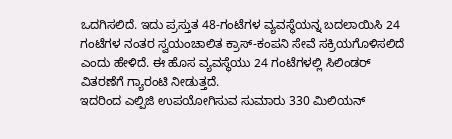ಒದಗಿಸಲಿದೆ. ಇದು ಪ್ರಸ್ತುತ 48-ಗಂಟೆಗಳ ವ್ಯವಸ್ಥೆಯನ್ನ ಬದಲಾಯಿಸಿ 24 ಗಂಟೆಗಳ ನಂತರ ಸ್ವಯಂಚಾಲಿತ ಕ್ರಾಸ್-ಕಂಪನಿ ಸೇವೆ ಸಕ್ರಿಯಗೊಳಿಸಲಿದೆ ಎಂದು ಹೇಳಿದೆ. ಈ ಹೊಸ ವ್ಯವಸ್ಥೆಯು 24 ಗಂಟೆಗಳಲ್ಲಿ ಸಿಲಿಂಡರ್ ವಿತರಣೆಗೆ ಗ್ಯಾರಂಟಿ ನೀಡುತ್ತದೆ.
ಇದರಿಂದ ಎಲ್ಪಿಜಿ ಉಪಯೋಗಿಸುವ ಸುಮಾರು 330 ಮಿಲಿಯನ್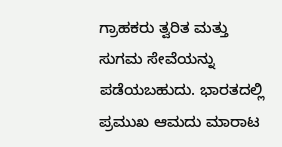ಗ್ರಾಹಕರು ತ್ವರಿತ ಮತ್ತು ಸುಗಮ ಸೇವೆಯನ್ನು ಪಡೆಯಬಹುದು. ಭಾರತದಲ್ಲಿ ಪ್ರಮುಖ ಆಮದು ಮಾರಾಟ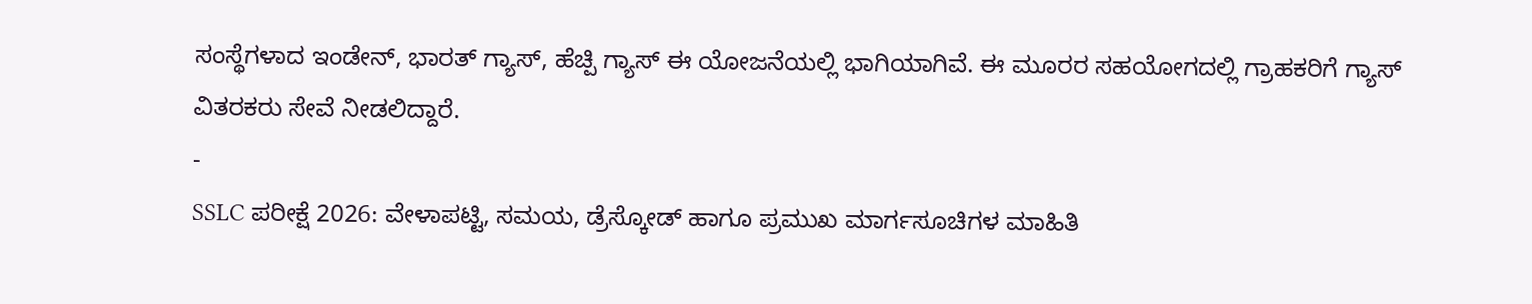ಸಂಸ್ಥೆಗಳಾದ ಇಂಡೇನ್, ಭಾರತ್ ಗ್ಯಾಸ್, ಹೆಚ್ಪಿ ಗ್ಯಾಸ್ ಈ ಯೋಜನೆಯಲ್ಲಿ ಭಾಗಿಯಾಗಿವೆ. ಈ ಮೂರರ ಸಹಯೋಗದಲ್ಲಿ ಗ್ರಾಹಕರಿಗೆ ಗ್ಯಾಸ್ ವಿತರಕರು ಸೇವೆ ನೀಡಲಿದ್ದಾರೆ.
-
SSLC ಪರೀಕ್ಷೆ 2026: ವೇಳಾಪಟ್ಟಿ, ಸಮಯ, ಡ್ರೆಸ್ಕೋಡ್ ಹಾಗೂ ಪ್ರಮುಖ ಮಾರ್ಗಸೂಚಿಗಳ ಮಾಹಿತಿ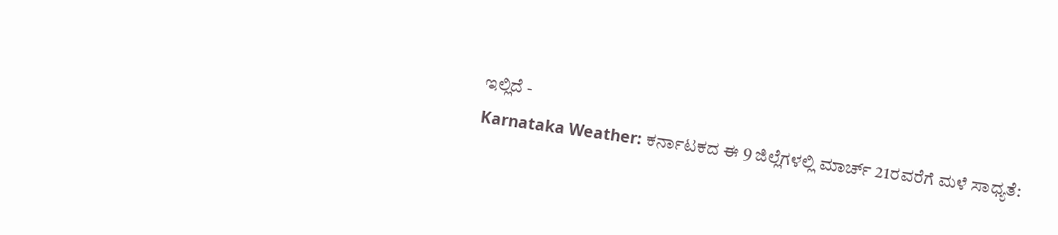ಇಲ್ಲಿದೆ -
Karnataka Weather: ಕರ್ನಾಟಕದ ಈ 9 ಜಿಲ್ಲೆಗಳಲ್ಲಿ ಮಾರ್ಚ್ 21ರವರೆಗೆ ಮಳೆ ಸಾಧ್ಯತೆ: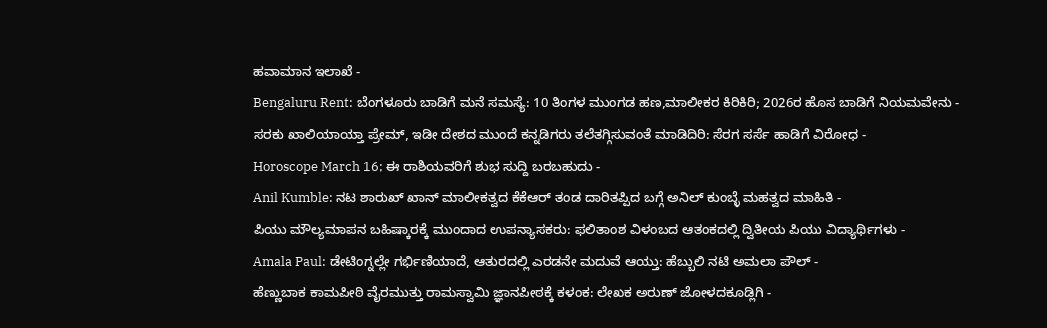ಹವಾಮಾನ ಇಲಾಖೆ -
Bengaluru Rent: ಬೆಂಗಳೂರು ಬಾಡಿಗೆ ಮನೆ ಸಮಸ್ಯೆ: 10 ತಿಂಗಳ ಮುಂಗಡ ಹಣ,ಮಾಲೀಕರ ಕಿರಿಕಿರಿ; 2026ರ ಹೊಸ ಬಾಡಿಗೆ ನಿಯಮವೇನು -
ಸರಕು ಖಾಲಿಯಾಯ್ತಾ ಪ್ರೇಮ್, ಇಡೀ ದೇಶದ ಮುಂದೆ ಕನ್ನಡಿಗರು ತಲೆತಗ್ಗಿಸುವಂತೆ ಮಾಡಿದಿರಿ: ಸೆರಗ ಸರ್ಸೆ ಹಾಡಿಗೆ ವಿರೋಧ -
Horoscope March 16; ಈ ರಾಶಿಯವರಿಗೆ ಶುಭ ಸುದ್ದಿ ಬರಬಹುದು -
Anil Kumble: ನಟ ಶಾರುಖ್ ಖಾನ್ ಮಾಲೀಕತ್ವದ ಕೆಕೆಆರ್ ತಂಡ ದಾರಿತಪ್ಪಿದ ಬಗ್ಗೆ ಅನಿಲ್ ಕುಂಬ್ಳೆ ಮಹತ್ವದ ಮಾಹಿತಿ -
ಪಿಯು ಮೌಲ್ಯಮಾಪನ ಬಹಿಷ್ಕಾರಕ್ಕೆ ಮುಂದಾದ ಉಪನ್ಯಾಸಕರು: ಫಲಿತಾಂಶ ವಿಳಂಬದ ಆತಂಕದಲ್ಲಿ ದ್ವಿತೀಯ ಪಿಯು ವಿದ್ಯಾರ್ಥಿಗಳು -
Amala Paul: ಡೇಟಿಂಗ್ನಲ್ಲೇ ಗರ್ಭಿಣಿಯಾದೆ, ಆತುರದಲ್ಲಿ ಎರಡನೇ ಮದುವೆ ಆಯ್ತು: ಹೆಬ್ಬುಲಿ ನಟಿ ಅಮಲಾ ಪೌಲ್ -
ಹೆಣ್ಣುಬಾಕ ಕಾಮಪೀಠಿ ವೈರಮುತ್ತು ರಾಮಸ್ವಾಮಿ ಜ್ಞಾನಪೀಠಕ್ಕೆ ಕಳಂಕ: ಲೇಖಕ ಅರುಣ್ ಜೋಳದಕೂಡ್ಲಿಗಿ -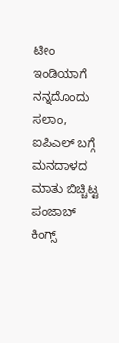ಟೀಂ ಇಂಡಿಯಾಗೆ ನನ್ನದೊಂದು ಸಲಾಂ, ಐಪಿಎಲ್ ಬಗ್ಗೆ ಮನದಾಳದ ಮಾತು ಬಿಚ್ಚಿಟ್ಟ ಪಂಜಾಬ್ ಕಿಂಗ್ಸ್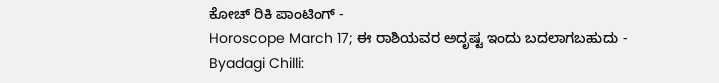ಕೋಚ್ ರಿಕಿ ಪಾಂಟಿಂಗ್ -
Horoscope March 17; ಈ ರಾಶಿಯವರ ಅದೃಷ್ಟ ಇಂದು ಬದಲಾಗಬಹುದು -
Byadagi Chilli: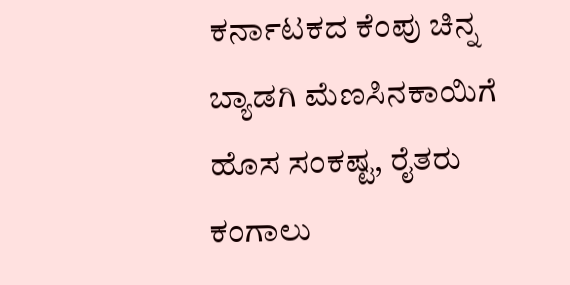ಕರ್ನಾಟಕದ ಕೆಂಪು ಚಿನ್ನ ಬ್ಯಾಡಗಿ ಮೆಣಸಿನಕಾಯಿಗೆ ಹೊಸ ಸಂಕಷ್ಟ, ರೈತರು ಕಂಗಾಲು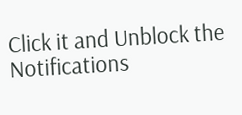Click it and Unblock the Notifications